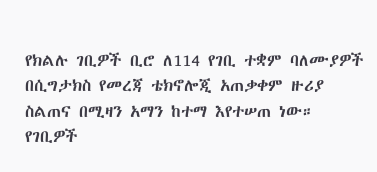የክልሉ ገቢዎች ቢሮ ለ114 የገቢ ተቋም ባለሙያዎች በሲግታክስ የመረጃ ቴክኖሎጂ አጠቃቀም ዙሪያ ስልጠና በሚዛን አማን ከተማ እየተሠጠ ነው።
የገቢዎች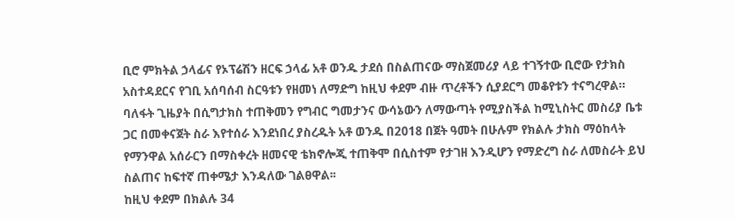ቢሮ ምክትል ኃላፊና የኦፕሬሽን ዘርፍ ኃላፊ አቶ ወንዱ ታደሰ በስልጠናው ማስጀመሪያ ላይ ተገኝተው ቢሮው የታክስ አስተዳደርና የገቢ አሰባሰብ ስርዓቱን የዘመነ ለማድግ ከዚህ ቀደም ብዙ ጥረቶችን ሲያደርግ መቆየቱን ተናግረዋል።
ባለፋት ጊዜያት በሲግታክስ ተጠቅመን የግብር ግመታንና ውሳኔውን ለማውጣት የሚያስችል ከሚኒስትር መስሪያ ቤቱ ጋር በመቀናጀት ስራ እየተሰራ እንደነበረ ያስረዱት አቶ ወንዱ በ2018 በጀት ዓመት በሁሉም የክልሉ ታክስ ማዕከላት የማንዋል አሰራርን በማስቀረት ዘመናዊ ቴክኖሎጂ ተጠቅሞ በሲስተም የታገዘ እንዲሆን የማድረግ ስራ ለመስራት ይህ ስልጠና ከፍተኛ ጠቀሜታ እንዳለው ገልፀዋል፡፡
ከዚህ ቀደም በክልሉ 34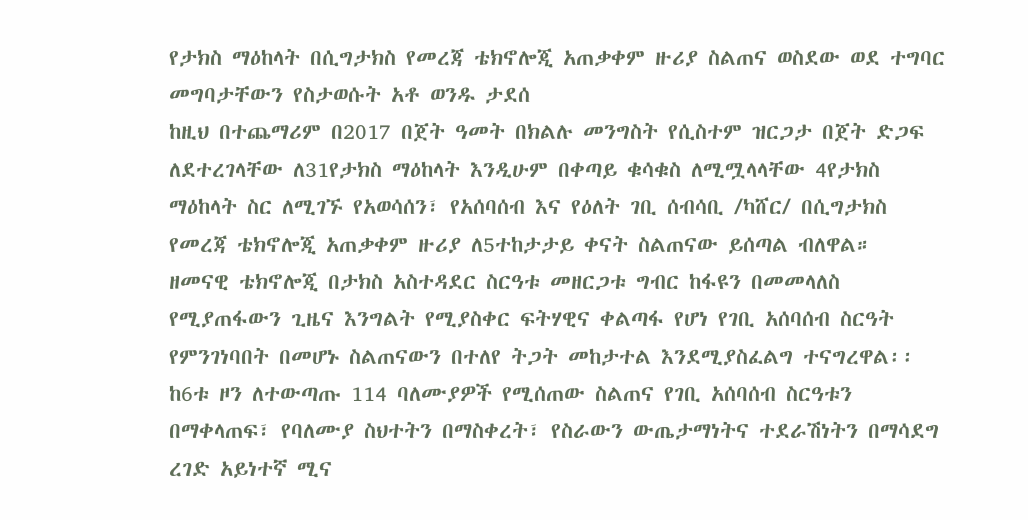የታክስ ማዕከላት በሲግታክስ የመረጃ ቴክኖሎጂ አጠቃቀም ዙሪያ ስልጠና ወስደው ወደ ተግባር መግባታቸውን የስታወሱት አቶ ወንዱ ታደሰ
ከዚህ በተጨማሪም በ2017 በጀት ዓመት በክልሉ መንግስት የሲስተም ዝርጋታ በጀት ድጋፍ ለደተረገላቸው ለ31የታክስ ማዕከላት እንዲሁም በቀጣይ ቁሳቁስ ለሚሟላላቸው 4የታክስ ማዕከላት ስር ለሚገኙ የአወሳሰን፣ የአሰባሰብ እና የዕለት ገቢ ሰብሳቢ /ካሸር/ በሲግታክስ የመረጃ ቴክኖሎጂ አጠቃቀም ዙሪያ ለ5ተከታታይ ቀናት ስልጠናው ይሰጣል ብለዋል።
ዘመናዊ ቴክኖሎጂ በታክስ አስተዳደር ስርዓቱ መዘርጋቱ ግብር ከፋዩን በመመላለስ የሚያጠፋውን ጊዜና እንግልት የሚያስቀር ፍትሃዊና ቀልጣፋ የሆነ የገቢ አሰባሰብ ስርዓት የምንገነባበት በመሆኑ ስልጠናውን በተለየ ትጋት መከታተል እንደሚያስፈልግ ተናግረዋል፡፡
ከ6ቱ ዞን ለተውጣጡ 114 ባለሙያዎች የሚሰጠው ስልጠና የገቢ አሰባሰብ ስርዓቱን በማቀላጠፍ፣ የባለሙያ ስህተትን በማስቀረት፣ የስራውን ውጤታማነትና ተደራሽነትን በማሳደግ ረገድ አይነተኛ ሚና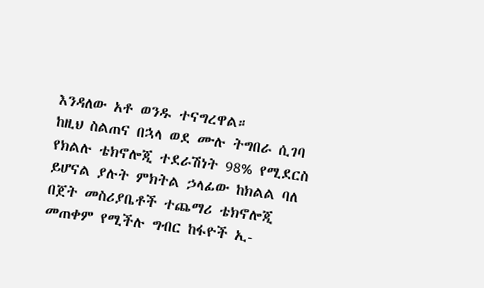እንዳለው አቶ ወንዱ ተናግረዋል።
ከዚህ ስልጠና በኋላ ወደ ሙሉ ትግበራ ሲገባ የክልሉ ቴክኖሎጂ ተደራሽነት 98% የሚደርስ ይሆናል ያሉት ምክትል ኃላፊው ከክልል ባለ በጀት መስሪያቤቶች ተጨማሪ ቴክኖሎጂ መጠቀም የሚችሉ ግብር ከፋዮች ኢ-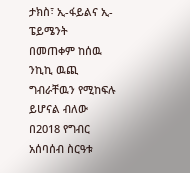ታክስ፣ ኢ-ፋይልና ኢ-ፔይሜንት በመጠቀም ከሰዉ ንኪኪ ዉጪ ግብራቸዉን የሚከፍሉ ይሆናል ብለው በ2018 የግብር አሰባሰብ ስርዓቱ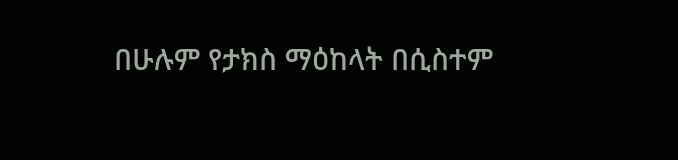በሁሉም የታክስ ማዕከላት በሲስተም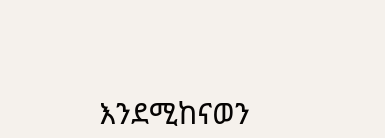እንደሚከናወን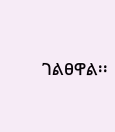ገልፀዋል፡፡